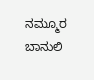ನಮ್ಮೂರ ಬಾನುಲಿ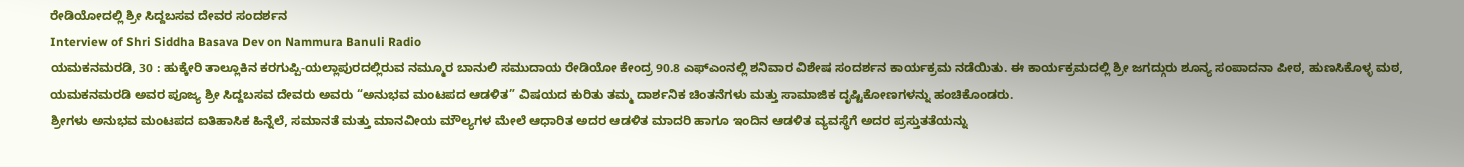ರೇಡಿಯೋದಲ್ಲಿ ಶ್ರೀ ಸಿದ್ದಬಸವ ದೇವರ ಸಂದರ್ಶನ
Interview of Shri Siddha Basava Dev on Nammura Banuli Radio
ಯಮಕನಮರಡಿ, 30 : ಹುಕ್ಕೇರಿ ತಾಲ್ಲೂಕಿನ ಕರಗುಪ್ಪಿ-ಯಲ್ಲಾಪುರದಲ್ಲಿರುವ ನಮ್ಮೂರ ಬಾನುಲಿ ಸಮುದಾಯ ರೇಡಿಯೋ ಕೇಂದ್ರ 90.8 ಎಫ್ಎಂನಲ್ಲಿ ಶನಿವಾರ ವಿಶೇಷ ಸಂದರ್ಶನ ಕಾರ್ಯಕ್ರಮ ನಡೆಯಿತು. ಈ ಕಾರ್ಯಕ್ರಮದಲ್ಲಿ ಶ್ರೀ ಜಗದ್ಗುರು ಶೂನ್ಯ ಸಂಪಾದನಾ ಪೀಠ, ಹುಣಸಿಕೊಳ್ಳ ಮಠ, ಯಮಕನಮರಡಿ ಅವರ ಪೂಜ್ಯ ಶ್ರೀ ಸಿದ್ದಬಸವ ದೇವರು ಅವರು “ಅನುಭವ ಮಂಟಪದ ಆಡಳಿತ” ವಿಷಯದ ಕುರಿತು ತಮ್ಮ ದಾರ್ಶನಿಕ ಚಿಂತನೆಗಳು ಮತ್ತು ಸಾಮಾಜಿಕ ದೃಷ್ಟಿಕೋಣಗಳನ್ನು ಹಂಚಿಕೊಂಡರು.
ಶ್ರೀಗಳು ಅನುಭವ ಮಂಟಪದ ಐತಿಹಾಸಿಕ ಹಿನ್ನೆಲೆ, ಸಮಾನತೆ ಮತ್ತು ಮಾನವೀಯ ಮೌಲ್ಯಗಳ ಮೇಲೆ ಆಧಾರಿತ ಅದರ ಆಡಳಿತ ಮಾದರಿ ಹಾಗೂ ಇಂದಿನ ಆಡಳಿತ ವ್ಯವಸ್ಥೆಗೆ ಅದರ ಪ್ರಸ್ತುತತೆಯನ್ನು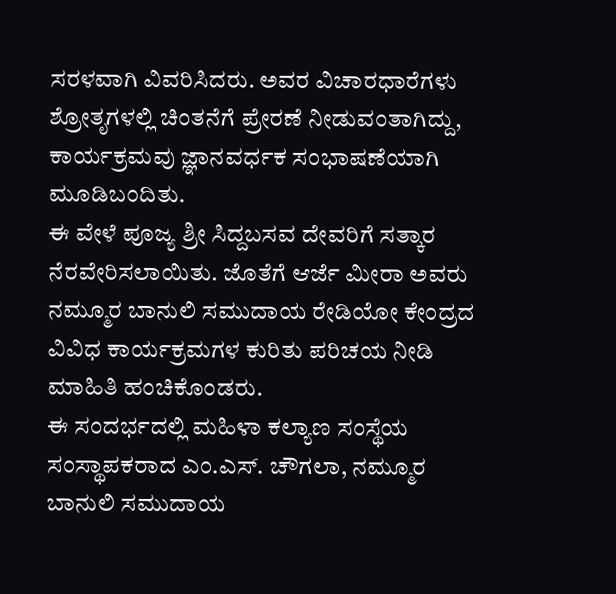ಸರಳವಾಗಿ ವಿವರಿಸಿದರು. ಅವರ ವಿಚಾರಧಾರೆಗಳು ಶ್ರೋತೃಗಳಲ್ಲಿ ಚಿಂತನೆಗೆ ಪ್ರೇರಣೆ ನೀಡುವಂತಾಗಿದ್ದು, ಕಾರ್ಯಕ್ರಮವು ಜ್ಞಾನವರ್ಧಕ ಸಂಭಾಷಣೆಯಾಗಿ ಮೂಡಿಬಂದಿತು.
ಈ ವೇಳೆ ಪೂಜ್ಯ ಶ್ರೀ ಸಿದ್ದಬಸವ ದೇವರಿಗೆ ಸತ್ಕಾರ ನೆರವೇರಿಸಲಾಯಿತು. ಜೊತೆಗೆ ಆರ್ಜೆ ಮೀರಾ ಅವರು ನಮ್ಮೂರ ಬಾನುಲಿ ಸಮುದಾಯ ರೇಡಿಯೋ ಕೇಂದ್ರದ ವಿವಿಧ ಕಾರ್ಯಕ್ರಮಗಳ ಕುರಿತು ಪರಿಚಯ ನೀಡಿ ಮಾಹಿತಿ ಹಂಚಿಕೊಂಡರು.
ಈ ಸಂದರ್ಭದಲ್ಲಿ ಮಹಿಳಾ ಕಲ್ಯಾಣ ಸಂಸ್ಥೆಯ ಸಂಸ್ಥಾಪಕರಾದ ಎಂ.ಎಸ್. ಚೌಗಲಾ, ನಮ್ಮೂರ ಬಾನುಲಿ ಸಮುದಾಯ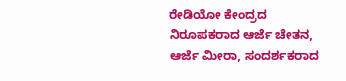ರೇಡಿಯೋ ಕೇಂದ್ರದ ನಿರೂಪಕರಾದ ಆರ್ಜೆ ಚೇತನ, ಆರ್ಜೆ ಮೀರಾ, ಸಂದರ್ಶಕರಾದ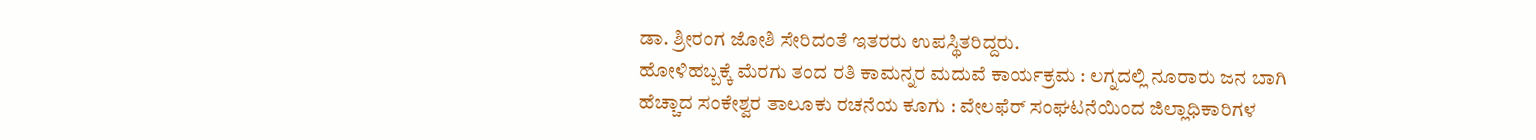ಡಾ. ಶ್ರೀರಂಗ ಜೋಶಿ ಸೇರಿದಂತೆ ಇತರರು ಉಪಸ್ಥಿತರಿದ್ದರು.
ಹೋಳಿಹಬ್ಬಕ್ಕೆ ಮೆರಗು ತಂದ ರತಿ ಕಾಮನ್ನರ ಮದುವೆ ಕಾರ್ಯಕ್ರಮ : ಲಗ್ನದಲ್ಲಿ ನೂರಾರು ಜನ ಬಾಗಿ
ಹೆಚ್ಚಾದ ಸಂಕೇಶ್ವರ ತಾಲೂಕು ರಚನೆಯ ಕೂಗು : ವೇಲಫೆರ್ ಸಂಘಟನೆಯಿಂದ ಜಿಲ್ಲಾಧಿಕಾರಿಗಳ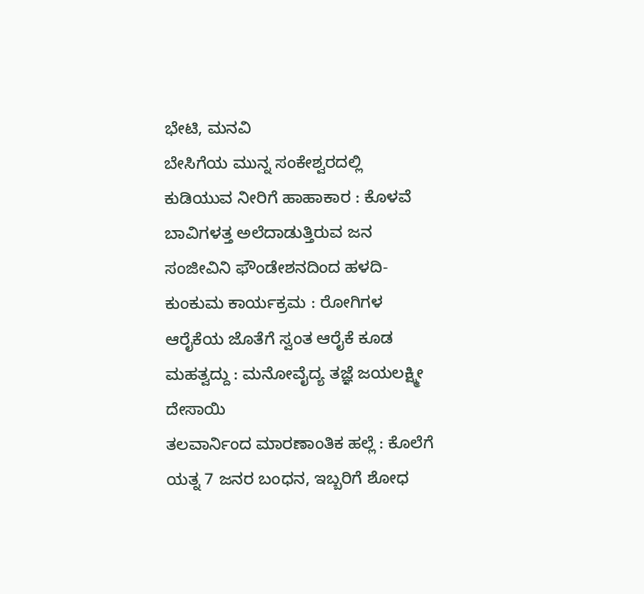ಭೇಟಿ, ಮನವಿ
ಬೇಸಿಗೆಯ ಮುನ್ನ ಸಂಕೇಶ್ವರದಲ್ಲಿ ಕುಡಿಯುವ ನೀರಿಗೆ ಹಾಹಾಕಾರ : ಕೊಳವೆ ಬಾವಿಗಳತ್ತ ಅಲೆದಾಡುತ್ತಿರುವ ಜನ
ಸಂಜೀವಿನಿ ಫೌಂಡೇಶನದಿಂದ ಹಳದಿ-ಕುಂಕುಮ ಕಾರ್ಯಕ್ರಮ : ರೋಗಿಗಳ ಆರೈಕೆಯ ಜೊತೆಗೆ ಸ್ವಂತ ಆರೈಕೆ ಕೂಡ ಮಹತ್ವದ್ದು : ಮನೋವೈದ್ಯ ತಜ್ಞೆ ಜಯಲಕ್ಷ್ಮೀ ದೇಸಾಯಿ
ತಲವಾರ್ನಿಂದ ಮಾರಣಾಂತಿಕ ಹಲ್ಲೆ : ಕೊಲೆಗೆ ಯತ್ನ 7 ಜನರ ಬಂಧನ, ಇಬ್ಬರಿಗೆ ಶೋಧ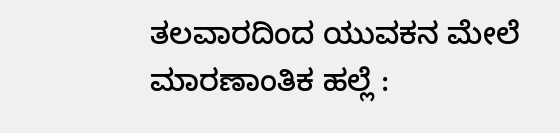ತಲವಾರದಿಂದ ಯುವಕನ ಮೇಲೆ ಮಾರಣಾಂತಿಕ ಹಲ್ಲೆ :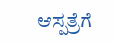ಆಸ್ಪತ್ರೆಗೆ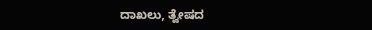ದಾಖಲು, ತ್ವೇಷದ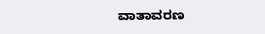ವಾತಾವರಣ